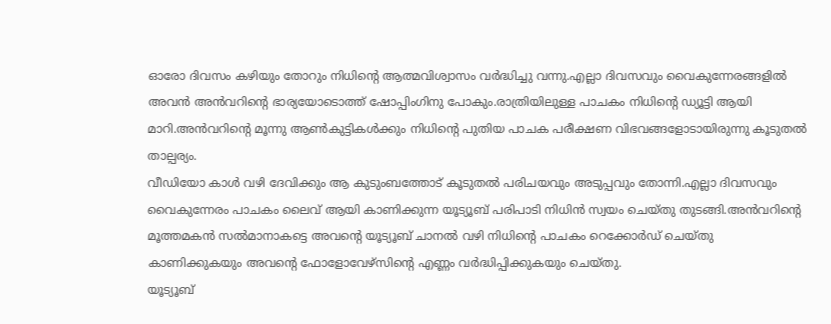ഓരോ ദിവസം കഴിയും തോറും നിധിന്റെ ആത്മവിശ്വാസം വർദ്ധിച്ചു വന്നു.എല്ലാ ദിവസവും വൈകുന്നേരങ്ങളിൽ അവൻ അൻവറിന്റെ ഭാര്യയോടൊത്ത് ഷോപ്പിംഗിനു പോകും.രാത്രിയിലുള്ള പാചകം നിധിന്റെ ഡ്യൂട്ടി ആയി മാറി.അൻവറിന്റെ മൂന്നു ആൺകുട്ടികൾക്കും നിധിന്റെ പുതിയ പാചക പരീക്ഷണ വിഭവങ്ങളോടായിരുന്നു കൂടുതൽ താല്പര്യം.
വീഡിയോ കാൾ വഴി ദേവിക്കും ആ കുടുംബത്തോട് കൂടുതൽ പരിചയവും അടുപ്പവും തോന്നി.എല്ലാ ദിവസവും വൈകുന്നേരം പാചകം ലൈവ് ആയി കാണിക്കുന്ന യൂട്യൂബ് പരിപാടി നിധിൻ സ്വയം ചെയ്തു തുടങ്ങി.അൻവറിന്റെ മൂത്തമകൻ സൽമാനാകട്ടെ അവന്റെ യൂട്യൂബ് ചാനൽ വഴി നിധിന്റെ പാചകം റെക്കോർഡ് ചെയ്തു കാണിക്കുകയും അവന്റെ ഫോളോവേഴ്സിന്റെ എണ്ണം വർദ്ധിപ്പിക്കുകയും ചെയ്തു.
യൂട്യൂബ്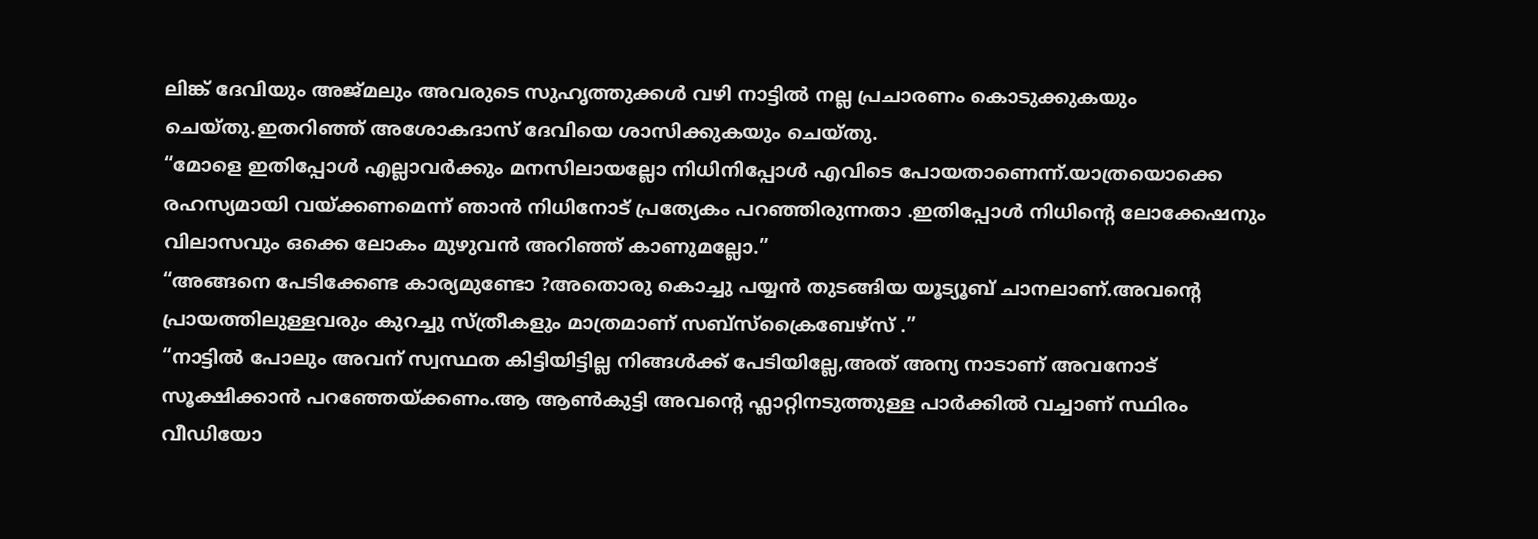ലിങ്ക് ദേവിയും അജ്മലും അവരുടെ സുഹൃത്തുക്കൾ വഴി നാട്ടിൽ നല്ല പ്രചാരണം കൊടുക്കുകയും ചെയ്തു.ഇതറിഞ്ഞ് അശോകദാസ് ദേവിയെ ശാസിക്കുകയും ചെയ്തു.
“മോളെ ഇതിപ്പോൾ എല്ലാവർക്കും മനസിലായല്ലോ നിധിനിപ്പോൾ എവിടെ പോയതാണെന്ന്.യാത്രയൊക്കെ രഹസ്യമായി വയ്ക്കണമെന്ന് ഞാൻ നിധിനോട് പ്രത്യേകം പറഞ്ഞിരുന്നതാ .ഇതിപ്പോൾ നിധിന്റെ ലോക്കേഷനും വിലാസവും ഒക്കെ ലോകം മുഴുവൻ അറിഞ്ഞ് കാണുമല്ലോ.”
“അങ്ങനെ പേടിക്കേണ്ട കാര്യമുണ്ടോ ?അതൊരു കൊച്ചു പയ്യൻ തുടങ്ങിയ യൂട്യൂബ് ചാനലാണ്.അവന്റെ പ്രായത്തിലുള്ളവരും കുറച്ചു സ്ത്രീകളും മാത്രമാണ് സബ്സ്ക്രൈബേഴ്സ് .”
“നാട്ടിൽ പോലും അവന് സ്വസ്ഥത കിട്ടിയിട്ടില്ല നിങ്ങൾക്ക് പേടിയില്ലേ,അത് അന്യ നാടാണ് അവനോട് സൂക്ഷിക്കാൻ പറഞ്ഞേയ്ക്കണം.ആ ആൺകുട്ടി അവന്റെ ഫ്ലാറ്റിനടുത്തുള്ള പാർക്കിൽ വച്ചാണ് സ്ഥിരം വീഡിയോ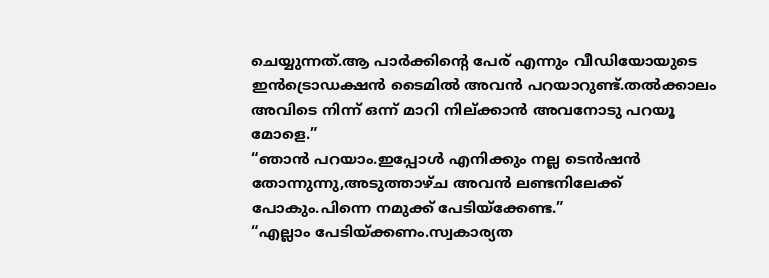ചെയ്യുന്നത്.ആ പാർക്കിന്റെ പേര് എന്നും വീഡിയോയുടെ ഇൻട്രൊഡക്ഷൻ ടൈമിൽ അവൻ പറയാറുണ്ട്.തൽക്കാലം അവിടെ നിന്ന് ഒന്ന് മാറി നില്ക്കാൻ അവനോടു പറയൂ മോളെ.”
“ഞാൻ പറയാം.ഇപ്പോൾ എനിക്കും നല്ല ടെൻഷൻ തോന്നുന്നു,അടുത്താഴ്ച അവൻ ലണ്ടനിലേക്ക് പോകും.പിന്നെ നമുക്ക് പേടിയ്ക്കേണ്ട.”
“എല്ലാം പേടിയ്ക്കണം.സ്വകാര്യത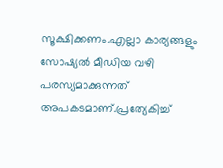സൂക്ഷിക്കണം.എല്ലാ കാര്യങ്ങളും സോഷ്യൽ മീഡിയ വഴി പരസ്യമാക്കുന്നത് അപകടമാണ്.പ്രത്യേകിച്ച്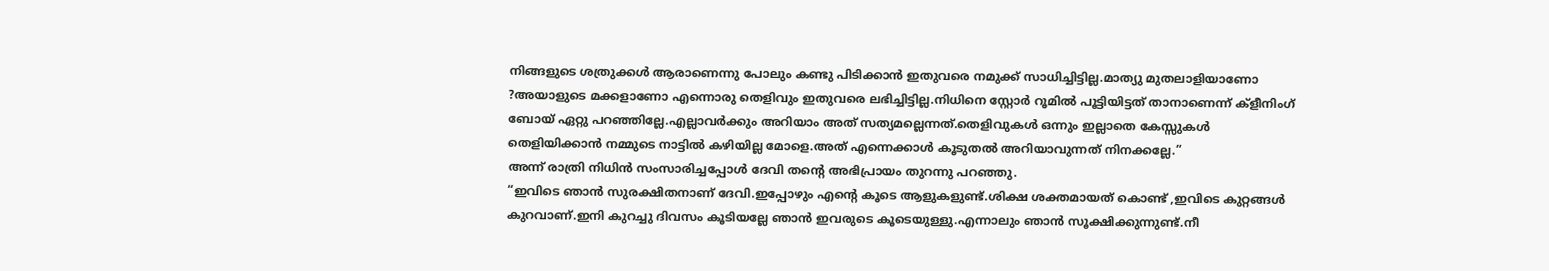നിങ്ങളുടെ ശത്രുക്കൾ ആരാണെന്നു പോലും കണ്ടു പിടിക്കാൻ ഇതുവരെ നമുക്ക് സാധിച്ചിട്ടില്ല.മാത്യു മുതലാളിയാണോ ?അയാളുടെ മക്കളാണോ എന്നൊരു തെളിവും ഇതുവരെ ലഭിച്ചിട്ടില്ല.നിധിനെ സ്റ്റോർ റൂമിൽ പൂട്ടിയിട്ടത് താനാണെന്ന് ക്ളീനിംഗ് ബോയ് ഏറ്റു പറഞ്ഞില്ലേ.എല്ലാവർക്കും അറിയാം അത് സത്യമല്ലെന്നത്.തെളിവുകൾ ഒന്നും ഇല്ലാതെ കേസ്സുകൾ തെളിയിക്കാൻ നമ്മുടെ നാട്ടിൽ കഴിയില്ല മോളെ.അത് എന്നെക്കാൾ കൂടുതൽ അറിയാവുന്നത് നിനക്കല്ലേ.”
അന്ന് രാത്രി നിധിൻ സംസാരിച്ചപ്പോൾ ദേവി തന്റെ അഭിപ്രായം തുറന്നു പറഞ്ഞു.
“ഇവിടെ ഞാൻ സുരക്ഷിതനാണ് ദേവി.ഇപ്പോഴും എൻ്റെ കൂടെ ആളുകളുണ്ട്.ശിക്ഷ ശക്തമായത് കൊണ്ട് ,ഇവിടെ കുറ്റങ്ങൾ കുറവാണ്.ഇനി കുറച്ചു ദിവസം കൂടിയല്ലേ ഞാൻ ഇവരുടെ കൂടെയുള്ളു.എന്നാലും ഞാൻ സൂക്ഷിക്കുന്നുണ്ട്.നീ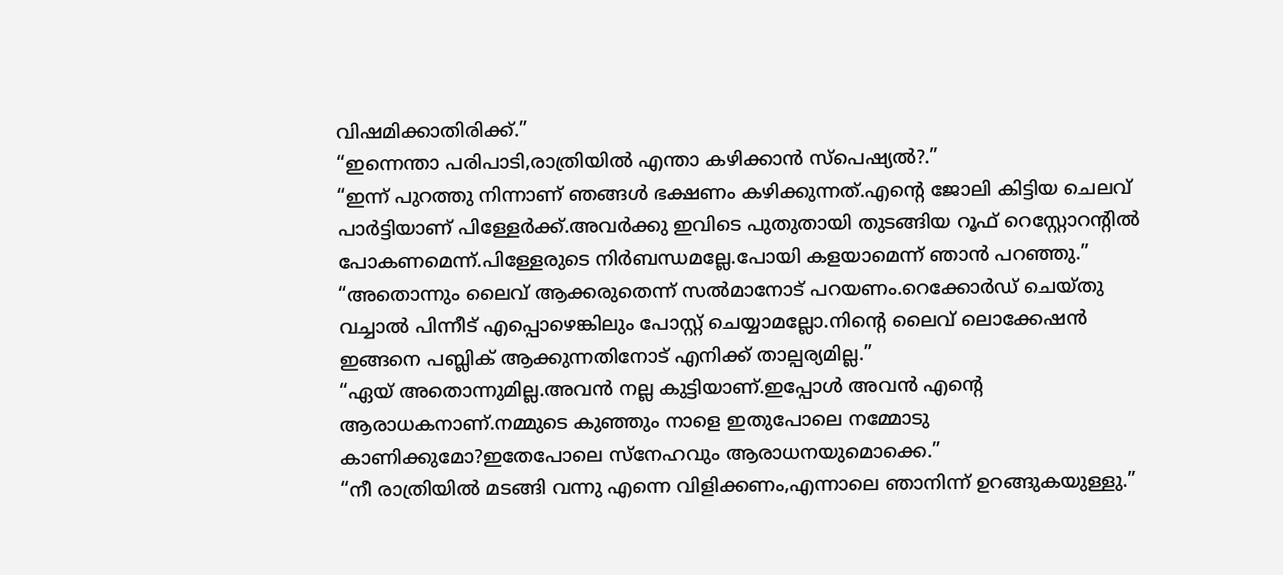വിഷമിക്കാതിരിക്ക്.”
“ഇന്നെന്താ പരിപാടി,രാത്രിയിൽ എന്താ കഴിക്കാൻ സ്പെഷ്യൽ?.”
“ഇന്ന് പുറത്തു നിന്നാണ് ഞങ്ങൾ ഭക്ഷണം കഴിക്കുന്നത്.എന്റെ ജോലി കിട്ടിയ ചെലവ് പാർട്ടിയാണ് പിള്ളേർക്ക്.അവർക്കു ഇവിടെ പുതുതായി തുടങ്ങിയ റൂഫ് റെസ്റ്റോറന്റിൽ പോകണമെന്ന്.പിള്ളേരുടെ നിർബന്ധമല്ലേ.പോയി കളയാമെന്ന് ഞാൻ പറഞ്ഞു.”
“അതൊന്നും ലൈവ് ആക്കരുതെന്ന് സൽമാനോട് പറയണം.റെക്കോർഡ് ചെയ്തു വച്ചാൽ പിന്നീട് എപ്പൊഴെങ്കിലും പോസ്റ്റ് ചെയ്യാമല്ലോ.നിൻ്റെ ലൈവ് ലൊക്കേഷൻ ഇങ്ങനെ പബ്ലിക് ആക്കുന്നതിനോട് എനിക്ക് താല്പര്യമില്ല.”
“ഏയ് അതൊന്നുമില്ല.അവൻ നല്ല കുട്ടിയാണ്.ഇപ്പോൾ അവൻ എന്റെ ആരാധകനാണ്.നമ്മുടെ കുഞ്ഞും നാളെ ഇതുപോലെ നമ്മോടു കാണിക്കുമോ?ഇതേപോലെ സ്നേഹവും ആരാധനയുമൊക്കെ.”
“നീ രാത്രിയിൽ മടങ്ങി വന്നു എന്നെ വിളിക്കണം,എന്നാലെ ഞാനിന്ന് ഉറങ്ങുകയുള്ളു.”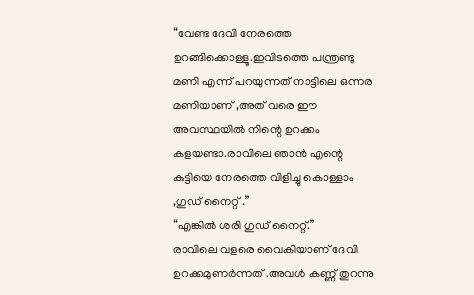“വേണ്ട ദേവി നേരത്തെ ഉറങ്ങിക്കൊള്ളൂ.ഇവിടത്തെ പന്ത്രണ്ടു മണി എന്ന് പറയുന്നത് നാട്ടിലെ ഒന്നര മണിയാണ് ,അത് വരെ ഈ അവസ്ഥയിൽ നിന്റെ ഉറക്കം കളയണ്ടാ.രാവിലെ ഞാൻ എന്റെ കുട്ടിയെ നേരത്തെ വിളിച്ചു കൊള്ളാം ,ഗുഡ് നൈറ്റ് .”
“എങ്കിൽ ശരി ഗുഡ് നൈറ്റ്.”
രാവിലെ വളരെ വൈകിയാണ് ദേവി ഉറക്കമുണർന്നത് .അവൾ കണ്ണ് തുറന്നു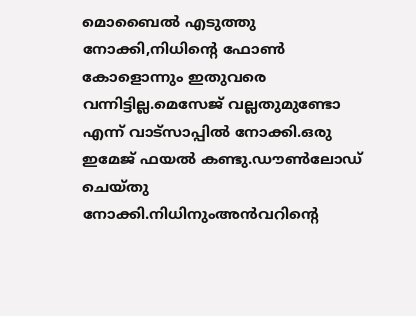മൊബൈൽ എടുത്തു നോക്കി,നിധിന്റെ ഫോൺ കോളൊന്നും ഇതുവരെ വന്നിട്ടില്ല.മെസേജ് വല്ലതുമുണ്ടോ എന്ന് വാട്സാപ്പിൽ നോക്കി.ഒരു ഇമേജ് ഫയൽ കണ്ടു.ഡൗൺലോഡ് ചെയ്തു നോക്കി.നിധിനുംഅൻവറിന്റെ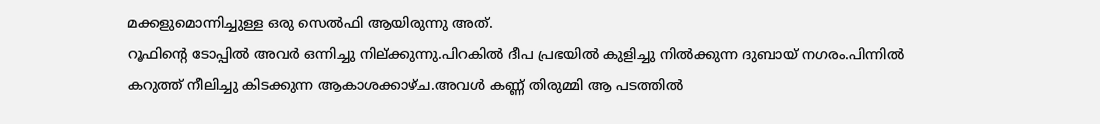മക്കളുമൊന്നിച്ചുള്ള ഒരു സെൽഫി ആയിരുന്നു അത്.
റൂഫിന്റെ ടോപ്പിൽ അവർ ഒന്നിച്ചു നില്ക്കുന്നു.പിറകിൽ ദീപ പ്രഭയിൽ കുളിച്ചു നിൽക്കുന്ന ദുബായ് നഗരം.പിന്നിൽ കറുത്ത് നീലിച്ചു കിടക്കുന്ന ആകാശക്കാഴ്ച.അവൾ കണ്ണ് തിരുമ്മി ആ പടത്തിൽ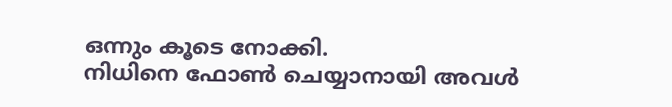ഒന്നും കൂടെ നോക്കി.
നിധിനെ ഫോൺ ചെയ്യാനായി അവൾ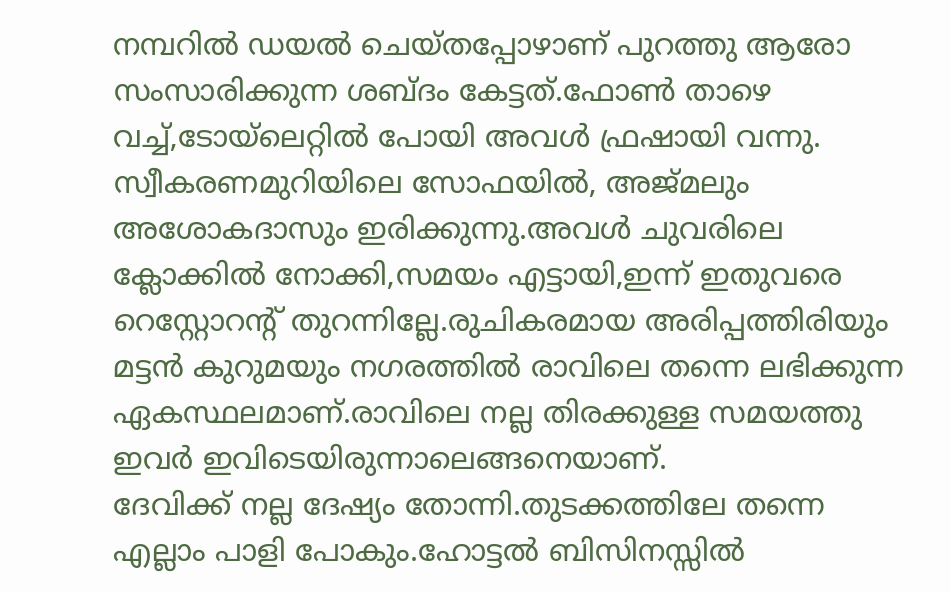നമ്പറിൽ ഡയൽ ചെയ്തപ്പോഴാണ് പുറത്തു ആരോ സംസാരിക്കുന്ന ശബ്ദം കേട്ടത്.ഫോൺ താഴെ വച്ച്,ടോയ്ലെറ്റിൽ പോയി അവൾ ഫ്രഷായി വന്നു.
സ്വീകരണമുറിയിലെ സോഫയിൽ, അജ്മലും അശോകദാസും ഇരിക്കുന്നു.അവൾ ചുവരിലെ ക്ലോക്കിൽ നോക്കി,സമയം എട്ടായി,ഇന്ന് ഇതുവരെ റെസ്റ്റോറന്റ് തുറന്നില്ലേ.രുചികരമായ അരിപ്പത്തിരിയും മട്ടൻ കുറുമയും നഗരത്തിൽ രാവിലെ തന്നെ ലഭിക്കുന്ന ഏകസ്ഥലമാണ്.രാവിലെ നല്ല തിരക്കുള്ള സമയത്തു ഇവർ ഇവിടെയിരുന്നാലെങ്ങനെയാണ്.
ദേവിക്ക് നല്ല ദേഷ്യം തോന്നി.തുടക്കത്തിലേ തന്നെ എല്ലാം പാളി പോകും.ഹോട്ടൽ ബിസിനസ്സിൽ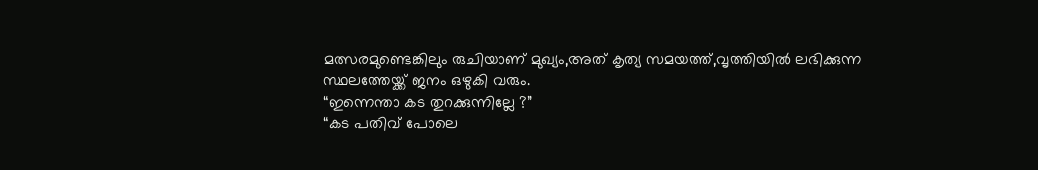മത്സരമുണ്ടെങ്കിലും രുചിയാണ് മുഖ്യം,അത് കൃത്യ സമയത്ത്,വൃത്തിയിൽ ലഭിക്കുന്ന സ്ഥലത്തേയ്ക്ക് ജനം ഒഴുകി വരും.
“ഇന്നെന്താ കട തുറക്കുന്നില്ലേ ?”
“കട പതിവ് പോലെ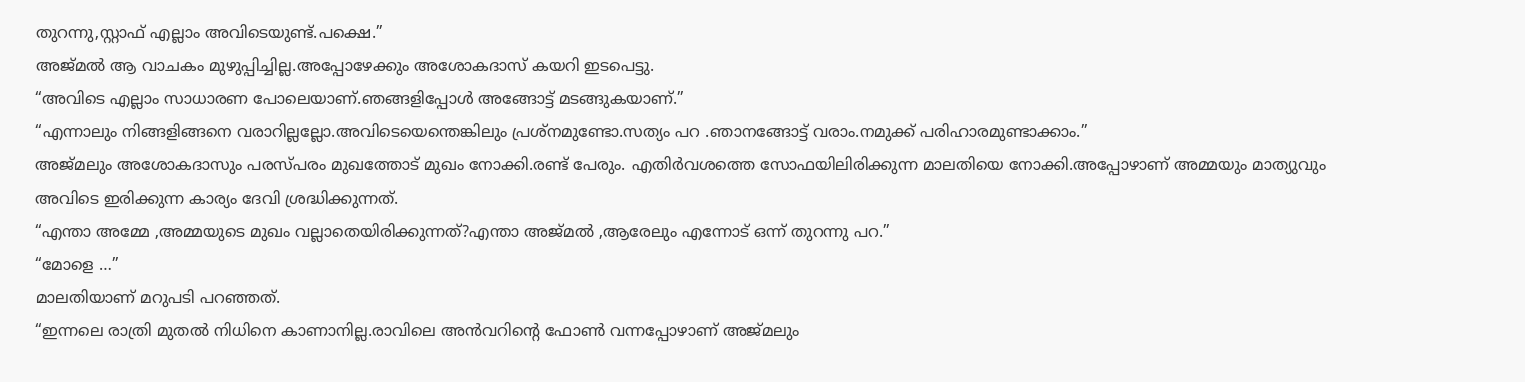തുറന്നു,സ്റ്റാഫ് എല്ലാം അവിടെയുണ്ട്.പക്ഷെ.”
അജ്മൽ ആ വാചകം മുഴുപ്പിച്ചില്ല.അപ്പോഴേക്കും അശോകദാസ് കയറി ഇടപെട്ടു.
“അവിടെ എല്ലാം സാധാരണ പോലെയാണ്.ഞങ്ങളിപ്പോൾ അങ്ങോട്ട് മടങ്ങുകയാണ്.”
“എന്നാലും നിങ്ങളിങ്ങനെ വരാറില്ലല്ലോ.അവിടെയെന്തെങ്കിലും പ്രശ്നമുണ്ടോ.സത്യം പറ .ഞാനങ്ങോട്ട് വരാം.നമുക്ക് പരിഹാരമുണ്ടാക്കാം.”
അജ്മലും അശോകദാസും പരസ്പരം മുഖത്തോട് മുഖം നോക്കി.രണ്ട് പേരും. എതിർവശത്തെ സോഫയിലിരിക്കുന്ന മാലതിയെ നോക്കി.അപ്പോഴാണ് അമ്മയും മാത്യുവും അവിടെ ഇരിക്കുന്ന കാര്യം ദേവി ശ്രദ്ധിക്കുന്നത്.
“എന്താ അമ്മേ ,അമ്മയുടെ മുഖം വല്ലാതെയിരിക്കുന്നത്?എന്താ അജ്മൽ ,ആരേലും എന്നോട് ഒന്ന് തുറന്നു പറ.”
“മോളെ …”
മാലതിയാണ് മറുപടി പറഞ്ഞത്.
“ഇന്നലെ രാത്രി മുതൽ നിധിനെ കാണാനില്ല.രാവിലെ അൻവറിന്റെ ഫോൺ വന്നപ്പോഴാണ് അജ്മലും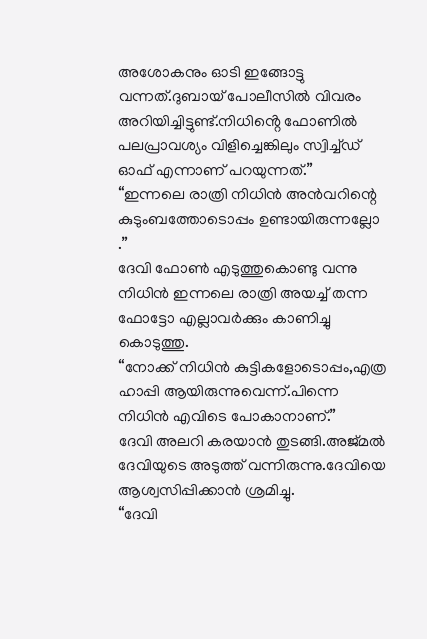അശോകനും ഓടി ഇങ്ങോട്ടു വന്നത്.ദുബായ് പോലീസിൽ വിവരം അറിയിച്ചിട്ടുണ്ട്.നിധിൻ്റെ ഫോണിൽ പലപ്രാവശ്യം വിളിച്ചെങ്കിലും സ്വിച്ച്ഡ് ഓഫ് എന്നാണ് പറയുന്നത്.”
“ഇന്നലെ രാത്രി നിധിൻ അൻവറിന്റെ കുടുംബത്തോടൊപ്പം ഉണ്ടായിരുന്നല്ലോ .”
ദേവി ഫോൺ എടുത്തുകൊണ്ടു വന്നു നിധിൻ ഇന്നലെ രാത്രി അയച്ച് തന്ന ഫോട്ടോ എല്ലാവർക്കും കാണിച്ചു കൊടുത്തു.
“നോക്ക് നിധിൻ കുട്ടികളോടൊപ്പം,എത്ര ഹാപ്പി ആയിരുന്നുവെന്ന്.പിന്നെ നിധിൻ എവിടെ പോകാനാണ്.”
ദേവി അലറി കരയാൻ തുടങ്ങി.അജ്മൽ ദേവിയുടെ അടുത്ത് വന്നിരുന്നു.ദേവിയെ ആശ്വസിപ്പിക്കാൻ ശ്രമിച്ചു.
“ദേവി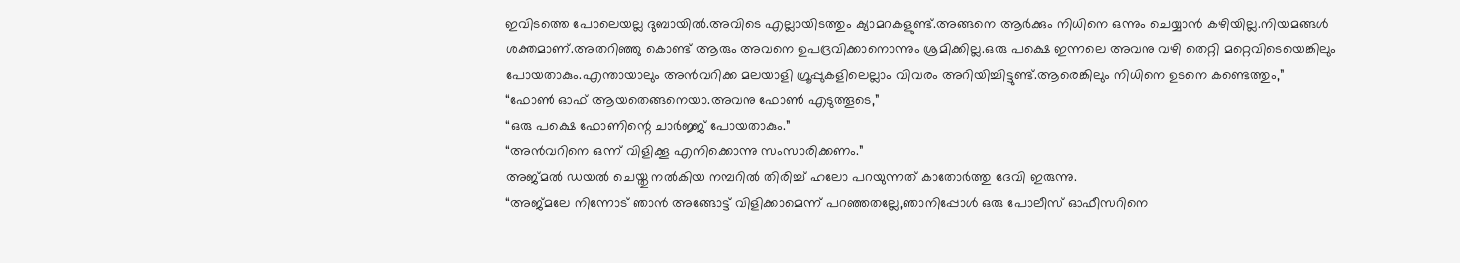ഇവിടത്തെ പോലെയല്ല ദുബായിൽ.അവിടെ എല്ലായിടത്തും ക്യാമറകളുണ്ട്.അങ്ങനെ ആർക്കും നിധിനെ ഒന്നും ചെയ്യാൻ കഴിയില്ല.നിയമങ്ങൾ ശക്തമാണ്.അതറിഞ്ഞു കൊണ്ട് ആരും അവനെ ഉപദ്രവിക്കാനൊന്നും ശ്രമിക്കില്ല.ഒരു പക്ഷെ ഇന്നലെ അവനു വഴി തെറ്റി മറ്റെവിടെയെങ്കിലും പോയതാകും.എന്തായാലും അൻവറിക്ക മലയാളി ഗ്രൂപ്പുകളിലെല്ലാം വിവരം അറിയിച്ചിട്ടുണ്ട്.ആരെങ്കിലും നിധിനെ ഉടനെ കണ്ടെത്തും,”
“ഫോൺ ഓഫ് ആയതെങ്ങനെയാ.അവനു ഫോൺ എടുത്തൂടെ,”
“ഒരു പക്ഷെ ഫോണിന്റെ ചാർജ്ജ് പോയതാകും.”
“അൻവറിനെ ഒന്ന് വിളിക്കൂ എനിക്കൊന്നു സംസാരിക്കണം.”
അജ്മൽ ഡയൽ ചെയ്തു നൽകിയ നമ്പറിൽ തിരിച്ച് ഹലോ പറയുന്നത് കാതോർത്തു ദേവി ഇരുന്നു.
“അജ്മലേ നിന്നോട് ഞാൻ അങ്ങോട്ട് വിളിക്കാമെന്ന് പറഞ്ഞതല്ലേ,ഞാനിപ്പോൾ ഒരു പോലീസ് ഓഫീസറിനെ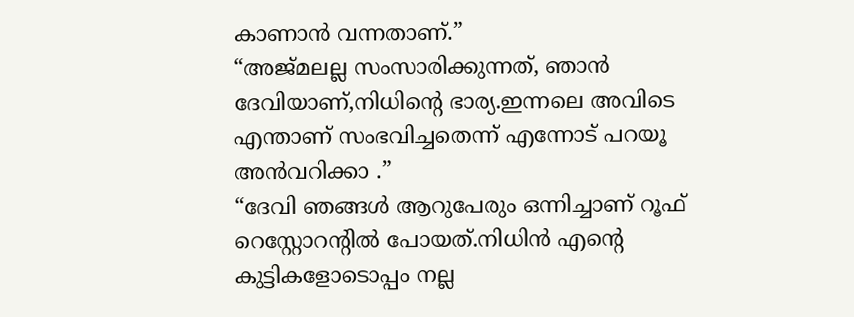കാണാൻ വന്നതാണ്.”
“അജ്മലല്ല സംസാരിക്കുന്നത്, ഞാൻ ദേവിയാണ്,നിധിന്റെ ഭാര്യ.ഇന്നലെ അവിടെ എന്താണ് സംഭവിച്ചതെന്ന് എന്നോട് പറയൂ അൻവറിക്കാ .”
“ദേവി ഞങ്ങൾ ആറുപേരും ഒന്നിച്ചാണ് റൂഫ് റെസ്റ്റോറന്റിൽ പോയത്.നിധിൻ എന്റെ കുട്ടികളോടൊപ്പം നല്ല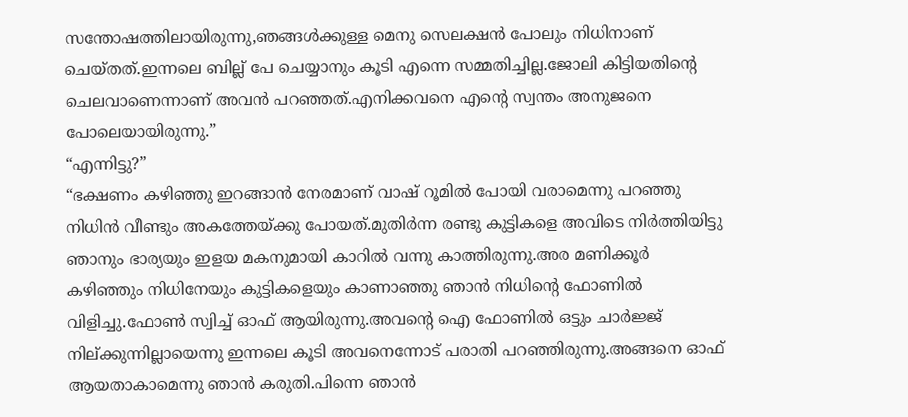സന്തോഷത്തിലായിരുന്നു,ഞങ്ങൾക്കുള്ള മെനു സെലക്ഷൻ പോലും നിധിനാണ് ചെയ്തത്.ഇന്നലെ ബില്ല് പേ ചെയ്യാനും കൂടി എന്നെ സമ്മതിച്ചില്ല.ജോലി കിട്ടിയതിന്റെ ചെലവാണെന്നാണ് അവൻ പറഞ്ഞത്.എനിക്കവനെ എന്റെ സ്വന്തം അനുജനെ പോലെയായിരുന്നു.”
“എന്നിട്ടു?”
“ഭക്ഷണം കഴിഞ്ഞു ഇറങ്ങാൻ നേരമാണ് വാഷ് റൂമിൽ പോയി വരാമെന്നു പറഞ്ഞു നിധിൻ വീണ്ടും അകത്തേയ്ക്കു പോയത്.മുതിർന്ന രണ്ടു കുട്ടികളെ അവിടെ നിർത്തിയിട്ടു ഞാനും ഭാര്യയും ഇളയ മകനുമായി കാറിൽ വന്നു കാത്തിരുന്നു.അര മണിക്കൂർ കഴിഞ്ഞും നിധിനേയും കുട്ടികളെയും കാണാഞ്ഞു ഞാൻ നിധിൻ്റെ ഫോണിൽ വിളിച്ചു.ഫോൺ സ്വിച്ച് ഓഫ് ആയിരുന്നു.അവന്റെ ഐ ഫോണിൽ ഒട്ടും ചാർജ്ജ് നില്ക്കുന്നില്ലായെന്നു ഇന്നലെ കൂടി അവനെന്നോട് പരാതി പറഞ്ഞിരുന്നു.അങ്ങനെ ഓഫ് ആയതാകാമെന്നു ഞാൻ കരുതി.പിന്നെ ഞാൻ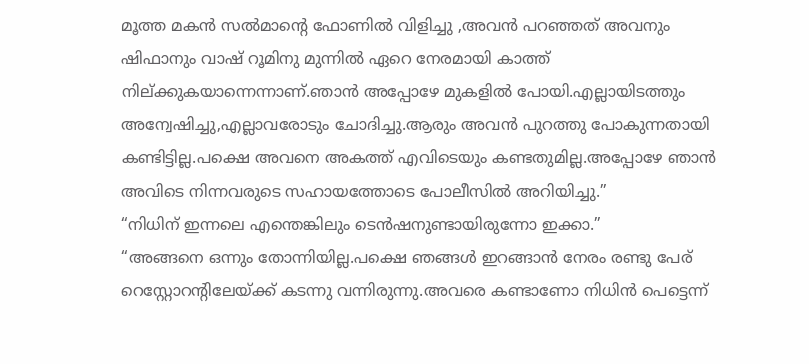മൂത്ത മകൻ സൽമാന്റെ ഫോണിൽ വിളിച്ചു ,അവൻ പറഞ്ഞത് അവനും ഷിഫാനും വാഷ് റൂമിനു മുന്നിൽ ഏറെ നേരമായി കാത്ത് നില്ക്കുകയാന്നെന്നാണ്.ഞാൻ അപ്പോഴേ മുകളിൽ പോയി.എല്ലായിടത്തും അന്വേഷിച്ചു,എല്ലാവരോടും ചോദിച്ചു.ആരും അവൻ പുറത്തു പോകുന്നതായി കണ്ടിട്ടില്ല.പക്ഷെ അവനെ അകത്ത് എവിടെയും കണ്ടതുമില്ല.അപ്പോഴേ ഞാൻ അവിടെ നിന്നവരുടെ സഹായത്തോടെ പോലീസിൽ അറിയിച്ചു.”
“നിധിന് ഇന്നലെ എന്തെങ്കിലും ടെൻഷനുണ്ടായിരുന്നോ ഇക്കാ.”
“അങ്ങനെ ഒന്നും തോന്നിയില്ല.പക്ഷെ ഞങ്ങൾ ഇറങ്ങാൻ നേരം രണ്ടു പേര് റെസ്റ്റോറന്റിലേയ്ക്ക് കടന്നു വന്നിരുന്നു.അവരെ കണ്ടാണോ നിധിൻ പെട്ടെന്ന്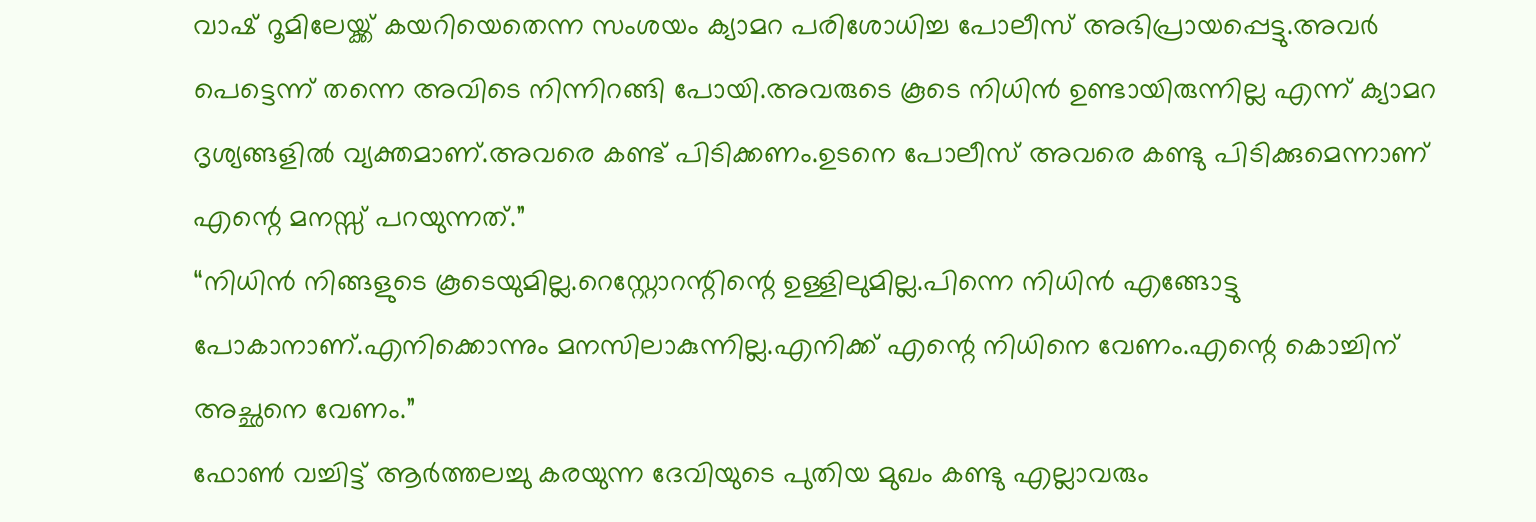വാഷ് റൂമിലേയ്ക്ക് കയറിയെതെന്ന സംശയം ക്യാമറ പരിശോധിച്ച പോലീസ് അഭിപ്രായപ്പെട്ടു.അവർ പെട്ടെന്ന് തന്നെ അവിടെ നിന്നിറങ്ങി പോയി.അവരുടെ കൂടെ നിധിൻ ഉണ്ടായിരുന്നില്ല എന്ന് ക്യാമറ ദൃശ്യങ്ങളിൽ വ്യക്തമാണ്.അവരെ കണ്ട് പിടിക്കണം.ഉടനെ പോലീസ് അവരെ കണ്ടു പിടിക്കുമെന്നാണ് എന്റെ മനസ്സ് പറയുന്നത്.”
“നിധിൻ നിങ്ങളുടെ കൂടെയുമില്ല.റെസ്റ്റോറന്റിന്റെ ഉള്ളിലുമില്ല.പിന്നെ നിധിൻ എങ്ങോട്ടു പോകാനാണ്.എനിക്കൊന്നും മനസിലാകുന്നില്ല.എനിക്ക് എന്റെ നിധിനെ വേണം.എന്റെ കൊച്ചിന് അച്ഛനെ വേണം.”
ഫോൺ വച്ചിട്ട് ആർത്തലച്ചു കരയുന്ന ദേവിയുടെ പുതിയ മുഖം കണ്ടു എല്ലാവരും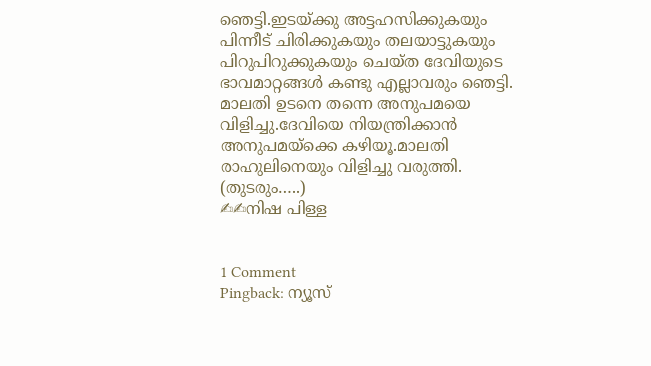ഞെട്ടി.ഇടയ്ക്കു അട്ടഹസിക്കുകയും പിന്നീട് ചിരിക്കുകയും തലയാട്ടുകയും പിറുപിറുക്കുകയും ചെയ്ത ദേവിയുടെ ഭാവമാറ്റങ്ങൾ കണ്ടു എല്ലാവരും ഞെട്ടി.
മാലതി ഉടനെ തന്നെ അനുപമയെ വിളിച്ചു.ദേവിയെ നിയന്ത്രിക്കാൻ അനുപമയ്ക്കെ കഴിയൂ.മാലതി രാഹുലിനെയും വിളിച്ചു വരുത്തി.
(തുടരും…..)
✍✍നിഷ പിള്ള


1 Comment
Pingback: ന്യൂസ്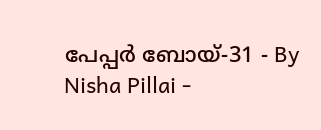പേപ്പർ ബോയ്-31 - By Nisha Pillai -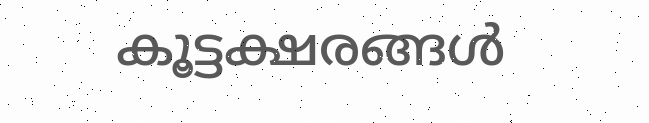കൂട്ടക്ഷരങ്ങൾ